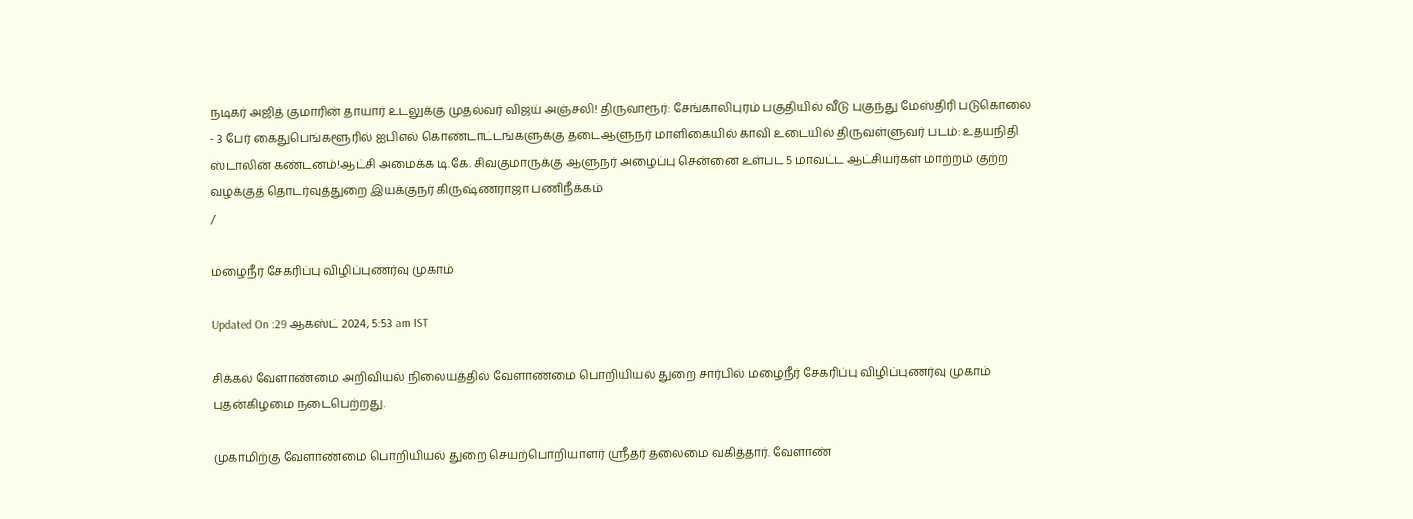நடிகர் அஜித் குமாரின் தாயார் உடலுக்கு முதல்வர் விஜய் அஞ்சலி! திருவாரூர்: சேங்காலிபுரம் பகுதியில் வீடு புகுந்து மேஸ்திரி படுகொலை - 3 பேர் கைதுபெங்களூரில் ஐபிஎல் கொண்டாட்டங்களுக்கு தடைஆளுநர் மாளிகையில் காவி உடையில் திருவள்ளுவர் படம்: உதயநிதி ஸ்டாலின் கண்டனம்!ஆட்சி அமைக்க டி.கே. சிவகுமாருக்கு ஆளுநர் அழைப்பு சென்னை உள்பட 5 மாவட்ட ஆட்சியர்கள் மாற்றம் குற்ற வழக்குத் தொடர்வுத்துறை இயக்குநர் கிருஷ்ணராஜா பணிநீக்கம்
/

மழைநீர் சேகரிப்பு விழிப்புணர்வு முகாம்

Updated On :29 ஆகஸ்ட் 2024, 5:53 am IST

சிக்கல் வேளாண்மை அறிவியல் நிலையத்தில் வேளாண்மை பொறியியல் துறை சார்பில் மழைநீர் சேகரிப்பு விழிப்புணர்வு முகாம் புதன்கிழமை நடைபெற்றது.

முகாமிற்கு வேளாண்மை பொறியியல் துறை செயற்பொறியாளர் ஸ்ரீதர் தலைமை வகித்தார். வேளாண்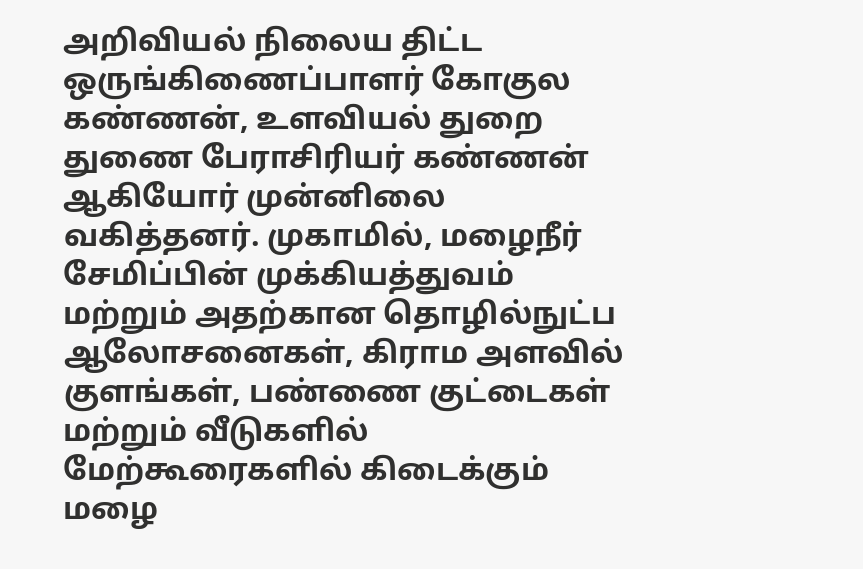அறிவியல் நிலைய திட்ட ஒருங்கிணைப்பாளர் கோகுல கண்ணன், உளவியல் துறை துணை பேராசிரியர் கண்ணன் ஆகியோர் முன்னிலை வகித்தனர். முகாமில், மழைநீர் சேமிப்பின் முக்கியத்துவம் மற்றும் அதற்கான தொழில்நுட்ப ஆலோசனைகள், கிராம அளவில் குளங்கள், பண்ணை குட்டைகள் மற்றும் வீடுகளில் மேற்கூரைகளில் கிடைக்கும் மழை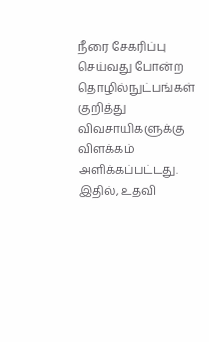நீரை சேகரிப்பு செய்வது போன்ற தொழில்நுட்பங்கள் குறித்து விவசாயிகளுக்கு விளக்கம் அளிக்கப்பட்டது. இதில், உதவி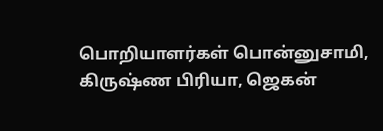பொறியாளர்கள் பொன்னுசாமி, கிருஷ்ண பிரியா, ஜெகன்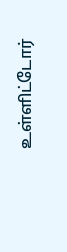உள்ளிட்டோர்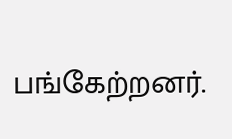பங்கேற்றனர்.